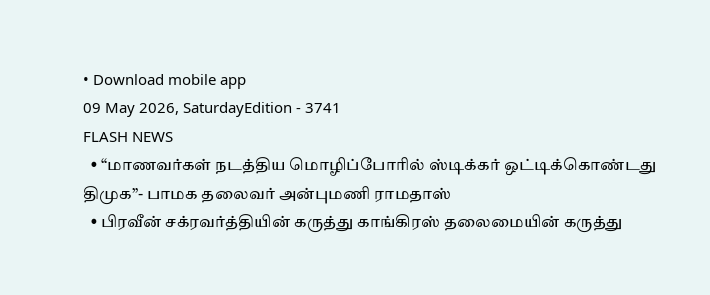• Download mobile app
09 May 2026, SaturdayEdition - 3741
FLASH NEWS
  • “மாணவர்கள் நடத்திய மொழிப்போரில் ஸ்டிக்கர் ஒட்டிக்கொண்டது திமுக”- பாமக தலைவர் அன்புமணி ராமதாஸ்
  • பிரவீன் சக்ரவர்த்தியின் கருத்து காங்கிரஸ் தலைமையின் கருத்து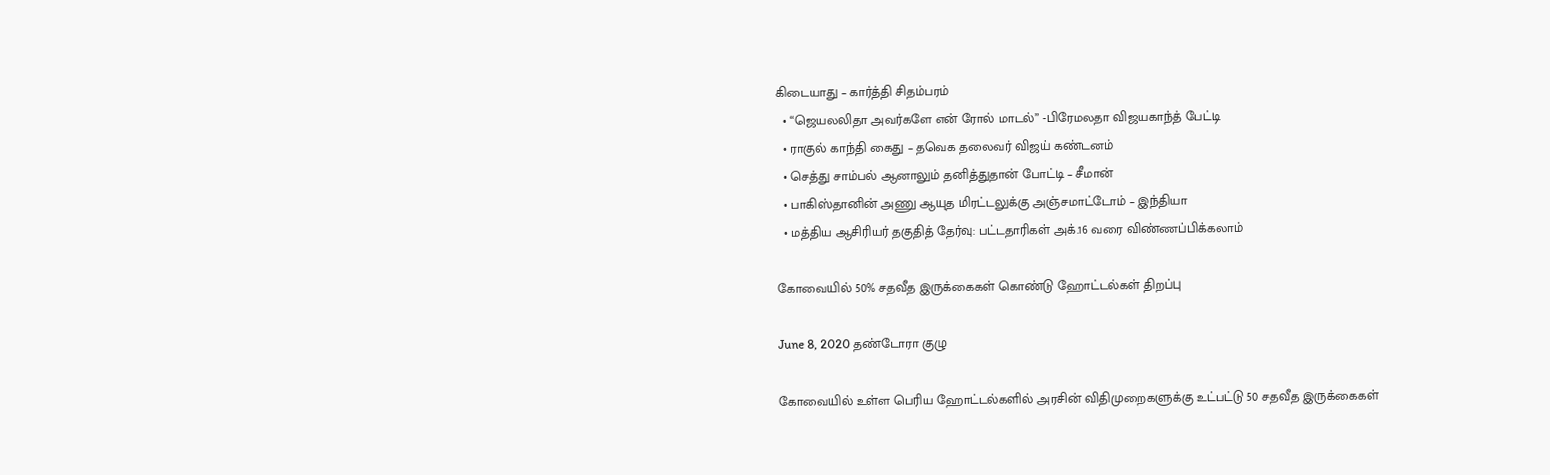கிடையாது – கார்த்தி சிதம்பரம்
  • “ஜெயலலிதா அவர்களே என் ரோல் மாடல்” -பிரேமலதா விஜயகாந்த் பேட்டி
  • ராகுல் காந்தி கைது – தவெக தலைவர் விஜய் கண்டனம்
  • செத்து சாம்பல் ஆனாலும் தனித்துதான் போட்டி – சீமான்
  • பாகிஸ்தானின் அணு ஆயுத மிரட்டலுக்கு அஞ்சமாட்டோம் – இந்தியா
  • மத்திய ஆசிரியர் தகுதித் தேர்வு: பட்டதாரிகள் அக்.16 வரை விண்ணப்பிக்கலாம்

கோவையில் 50% சதவீத இருக்கைகள் கொண்டு ஹோட்டல்கள் திறப்பு

June 8, 2020 தண்டோரா குழு

கோவையில் உள்ள பெரிய ஹோட்டல்களில் அரசின் விதிமுறைகளுக்கு உட்பட்டு 50 சதவீத இருக்கைகள்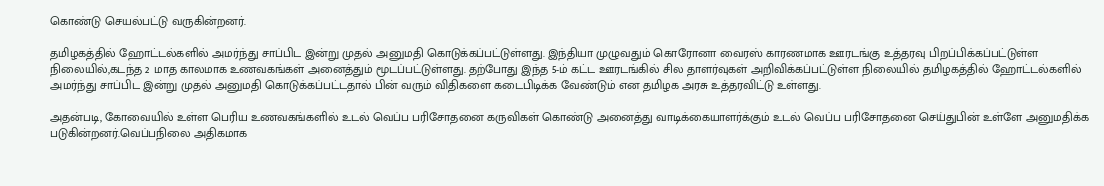கொண்டு செயல்பட்டு வருகின்றனர்.

தமிழகத்தில் ஹோட்டல்களில் அமர்ந்து சாப்பிட இன்று முதல் அனுமதி கொடுக்கப்பட்டுள்ளது. இந்தியா முழுவதும் கொரோனா வைரஸ் காரணமாக ஊரடங்கு உத்தரவு பிறப்பிக்கப்பட்டுள்ள நிலையில்,கடந்த 2 மாத காலமாக உணவகங்கள் அனைத்தும் மூடப்பட்டுள்ளது. தற்போது இந்த 5-ம் கட்ட ஊரடங்கில் சில தாளர்வுகள் அறிவிக்கப்பட்டுள்ள நிலையில் தமிழகத்தில் ஹோட்டல்களில் அமர்ந்து சாப்பிட இன்று முதல் அனுமதி கொடுக்கப்பட்டதால் பின் வரும் விதிகளை கடைபிடிக்க வேண்டும் என தமிழக அரசு உத்தரவிட்டு உள்ளது.

அதன்படி, கோவையில் உள்ள பெரிய உணவகங்களில் உடல் வெப்ப பரிசோதனை கருவிகள் கொண்டு அனைத்து வாடிக்கையாளர்க்கும் உடல் வெப்ப பரிசோதனை செய்துபின் உள்ளே அனுமதிக்க படுகின்றனர்.வெப்பநிலை அதிகமாக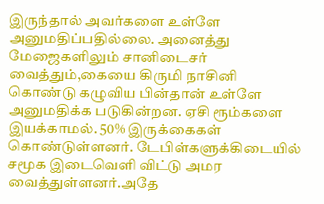இருந்தால் அவர்களை உள்ளே அனுமதிப்பதில்லை. அனைத்து மேஜைகளிலும் சானிடைசர் வைத்தும்,கையை கிருமி நாசினி கொண்டு கழுவிய பின்தான் உள்ளே அனுமதிக்க படுகின்றன. ஏசி ரூம்களை இயக்காமல். 50% இருக்கைகள் கொண்டுள்ளனர். டேபிள்களுக்கிடையில் சமூக இடைவெளி விட்டு அமர வைத்துள்ளனர்.அதே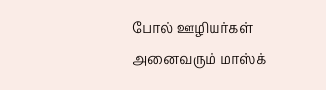போல் ஊழியர்கள் அனைவரும் மாஸ்க்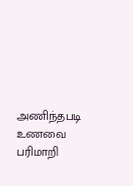அணிந்தபடி உணவை பரிமாறி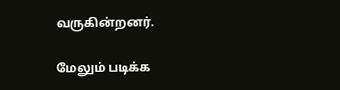வருகின்றனர்.

மேலும் படிக்க